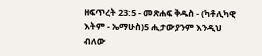ዘፍጥረት 23:5 - መጽሐፍ ቅዱስ - (ካቶሊካዊ እትም - ኤማሁስ)5 ሒታውያንም እንዲህ ብለው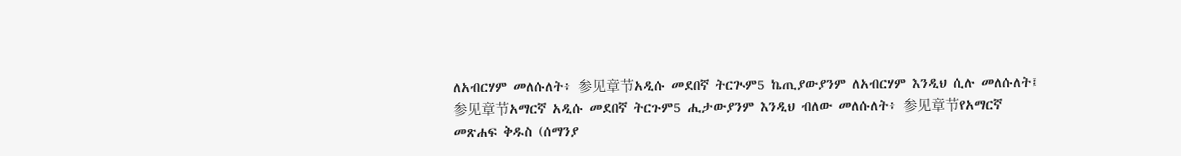ለአብርሃም መለሱለት፥ 参见章节አዲሱ መደበኛ ትርጒም5 ኬጢያውያንም ለአብርሃም እንዲህ ሲሉ መለሱለት፤ 参见章节አማርኛ አዲሱ መደበኛ ትርጉም5 ሒታውያንም እንዲህ ብለው መለሱለት፥ 参见章节የአማርኛ መጽሐፍ ቅዱስ (ሰማንያ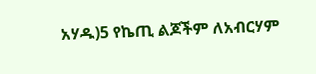አሃዱ)5 የኬጢ ልጆችም ለአብርሃም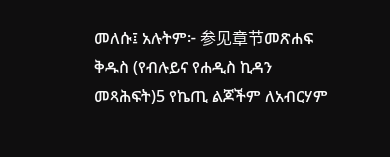መለሱ፤ አሉትም፦ 参见章节መጽሐፍ ቅዱስ (የብሉይና የሐዲስ ኪዳን መጻሕፍት)5 የኬጢ ልጆችም ለአብርሃም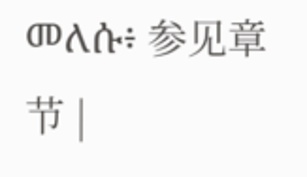መለሱ፥ 参见章节 |